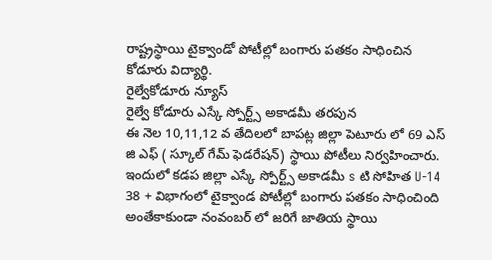రాష్ట్రస్థాయి టైక్వాండో పోటీల్లో బంగారు పతకం సాధించిన కోడూరు విద్యార్థి.
రైల్వేకోడూరు న్యూస్
రైల్వే కోడూరు ఎస్కే స్పోర్ట్స్ అకాడమీ తరపున
ఈ నెల 10,11,12 వ తేదిలలో బాపట్ల జిల్లా పెటూరు లో 69 ఎస్ జి ఎఫ్ ( స్కూల్ గేమ్ ఫెడరేషన్) స్థాయి పోటీలు నిర్వహించారు. ఇందులో కడప జిల్లా ఎస్కే స్పోర్ట్స్ అకాడమీ s టి సోహిత U-14 38 + విభాగంలో టైక్వాండ పోటీల్లో బంగారు పతకం సాధించింది అంతేకాకుండా నంవంబర్ లో జరిగే జాతియ స్థాయి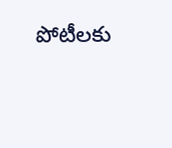పోటీలకు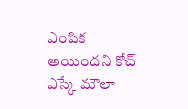ఎంపిక అయిందని కోచ్ ఎస్కే మౌలా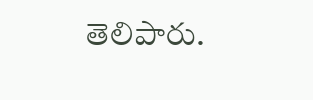తెలిపారు.